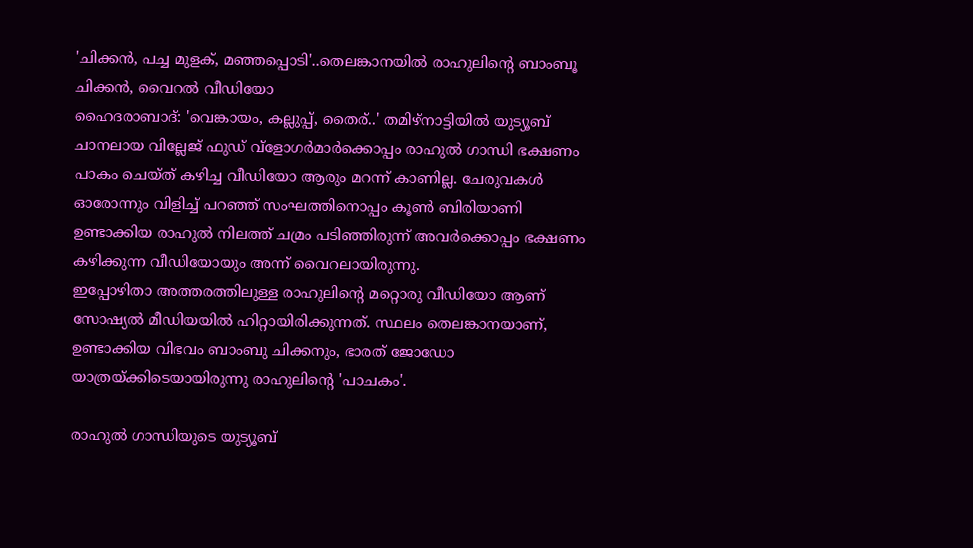'ചിക്കൻ, പച്ച മുളക്, മഞ്ഞപ്പൊടി'..തെലങ്കാനയിൽ രാഹുലിന്റെ ബാംബൂ ചിക്കൻ, വൈറൽ വീഡിയോ
ഹൈദരാബാദ്: 'വെങ്കായം, കല്ലുപ്പ്, തൈര്..' തമിഴ്നാട്ടിയിൽ യുട്യൂബ് ചാനലായ വില്ലേജ് ഫുഡ് വ്ളോഗർമാർക്കൊപ്പം രാഹുൽ ഗാന്ധി ഭക്ഷണം പാകം ചെയ്ത് കഴിച്ച വീഡിയോ ആരും മറന്ന് കാണില്ല. ചേരുവകൾ ഓരോന്നും വിളിച്ച് പറഞ്ഞ് സംഘത്തിനൊപ്പം കൂൺ ബിരിയാണി ഉണ്ടാക്കിയ രാഹുൽ നിലത്ത് ചമ്രം പടിഞ്ഞിരുന്ന് അവർക്കൊപ്പം ഭക്ഷണം കഴിക്കുന്ന വീഡിയോയും അന്ന് വൈറലായിരുന്നു.
ഇപ്പോഴിതാ അത്തരത്തിലുള്ള രാഹുലിന്റെ മറ്റൊരു വീഡിയോ ആണ് സോഷ്യൽ മീഡിയയിൽ ഹിറ്റായിരിക്കുന്നത്. സ്ഥലം തെലങ്കാനയാണ്, ഉണ്ടാക്കിയ വിഭവം ബാംബു ചിക്കനും, ഭാരത് ജോഡോ യാത്രയ്ക്കിടെയായിരുന്നു രാഹുലിന്റെ 'പാചകം'.

രാഹുൽ ഗാന്ധിയുടെ യുട്യൂബ്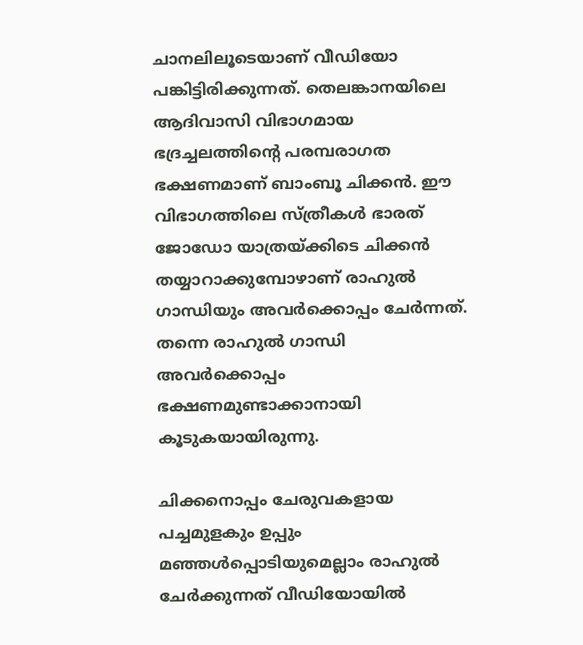ചാനലിലൂടെയാണ് വീഡിയോ പങ്കിട്ടിരിക്കുന്നത്. തെലങ്കാനയിലെ ആദിവാസി വിഭാഗമായ ഭദ്രച്ചലത്തിന്റെ പരമ്പരാഗത ഭക്ഷണമാണ് ബാംബൂ ചിക്കൻ. ഈ വിഭാഗത്തിലെ സ്ത്രീകൾ ഭാരത് ജോഡോ യാത്രയ്ക്കിടെ ചിക്കൻ തയ്യാറാക്കുമ്പോഴാണ് രാഹുൽ ഗാന്ധിയും അവർക്കൊപ്പം ചേർന്നത്. തന്നെ രാഹുൽ ഗാന്ധി അവർക്കൊപ്പം ഭക്ഷണമുണ്ടാക്കാനായി കൂടുകയായിരുന്നു.

ചിക്കനൊപ്പം ചേരുവകളായ പച്ചമുളകും ഉപ്പും മഞ്ഞൾപ്പൊടിയുമെല്ലാം രാഹുൽ ചേർക്കുന്നത് വീഡിയോയിൽ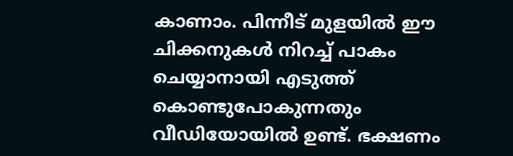കാണാം. പിന്നീട് മുളയിൽ ഈ ചിക്കനുകൾ നിറച്ച് പാകം ചെയ്യാനായി എടുത്ത് കൊണ്ടുപോകുന്നതും വീഡിയോയിൽ ഉണ്ട്. ഭക്ഷണം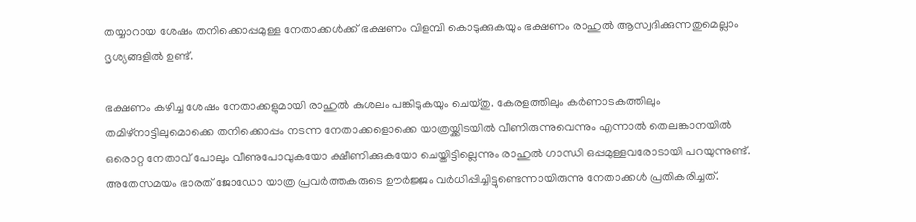തയ്യാറായ ശേഷം തനിക്കൊപ്പമുള്ള നേതാക്കൾക്ക് ഭക്ഷണം വിളമ്പി കൊടുക്കുകയും ഭക്ഷണം രാഹുൽ ആസ്വദിക്കുന്നതുമെല്ലാം ദൃശ്യങ്ങളിൽ ഉണ്ട്.

ഭക്ഷണം കഴിച്ച ശേഷം നേതാക്കളുമായി രാഹുൽ കുശലം പങ്കിടുകയും ചെയ്തു. കേരളത്തിലും കർണാടകത്തിലും തമിഴ്നാട്ടിലുമൊക്കെ തനിക്കൊപ്പം നടന്ന നേതാക്കളൊക്കെ യാത്രയ്ക്കിടയിൽ വീണിരുന്നുവെന്നും എന്നാൽ തെലങ്കാനയിൽ ഒരൊറ്റ നേതാവ് പോലും വീണുപോവുകയോ ക്ഷീണിക്കുകയോ ചെയ്തിട്ടില്ലെന്നും രാഹുൽ ഗാന്ധി ഒപ്പമുള്ളവരോടായി പറയുന്നുണ്ട്. അതേസമയം ഭാരത് ജോഡോ യാത്ര പ്രവർത്തകരുടെ ഊർജ്ജം വർധിപ്പിച്ചിട്ടുണ്ടെന്നായിരുന്നു നേതാക്കൾ പ്രതികരിച്ചത്.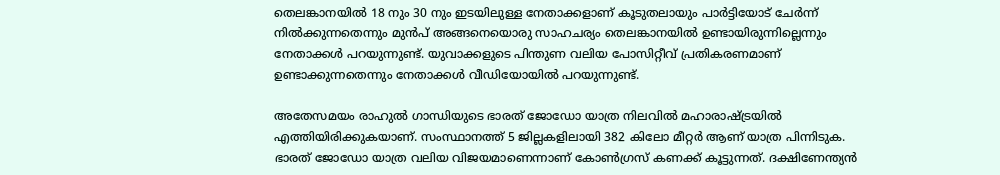തെലങ്കാനയിൽ 18 നും 30 നും ഇടയിലുള്ള നേതാക്കളാണ് കൂടുതലായും പാർട്ടിയോട് ചേർന്ന് നിൽക്കുന്നതെന്നും മുൻപ് അങ്ങനെയൊരു സാഹചര്യം തെലങ്കാനയിൽ ഉണ്ടായിരുന്നില്ലെന്നും നേതാക്കൾ പറയുന്നുണ്ട്. യുവാക്കളുടെ പിന്തുണ വലിയ പോസിറ്റീവ് പ്രതികരണമാണ് ഉണ്ടാക്കുന്നതെന്നും നേതാക്കൾ വീഡിയോയിൽ പറയുന്നുണ്ട്.

അതേസമയം രാഹുൽ ഗാന്ധിയുടെ ഭാരത് ജോഡോ യാത്ര നിലവിൽ മഹാരാഷ്ട്രയിൽ എത്തിയിരിക്കുകയാണ്. സംസ്ഥാനത്ത് 5 ജില്ലകളിലായി 382 കിലോ മീറ്റർ ആണ് യാത്ര പിന്നിടുക. ഭാരത് ജോഡോ യാത്ര വലിയ വിജയമാണെന്നാണ് കോൺഗ്രസ് കണക്ക് കൂട്ടുന്നത്. ദക്ഷിണേന്ത്യൻ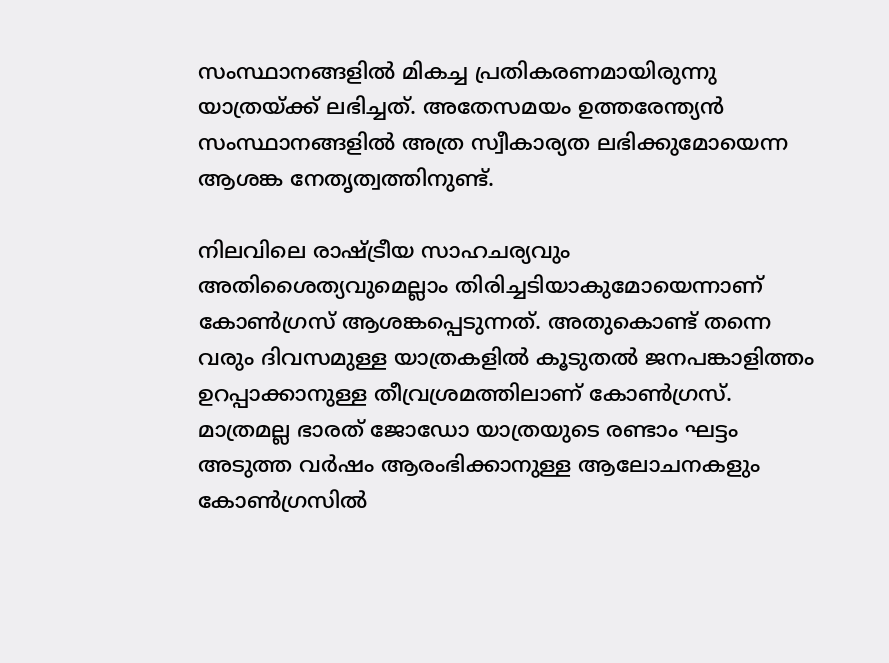സംസ്ഥാനങ്ങളിൽ മികച്ച പ്രതികരണമായിരുന്നു യാത്രയ്ക്ക് ലഭിച്ചത്. അതേസമയം ഉത്തരേന്ത്യൻ സംസ്ഥാനങ്ങളിൽ അത്ര സ്വീകാര്യത ലഭിക്കുമോയെന്ന ആശങ്ക നേതൃത്വത്തിനുണ്ട്.

നിലവിലെ രാഷ്ട്രീയ സാഹചര്യവും അതിശൈത്യവുമെല്ലാം തിരിച്ചടിയാകുമോയെന്നാണ് കോൺഗ്രസ് ആശങ്കപ്പെടുന്നത്. അതുകൊണ്ട് തന്നെ വരും ദിവസമുള്ള യാത്രകളിൽ കൂടുതൽ ജനപങ്കാളിത്തം ഉറപ്പാക്കാനുള്ള തീവ്രശ്രമത്തിലാണ് കോൺഗ്രസ്. മാത്രമല്ല ഭാരത് ജോഡോ യാത്രയുടെ രണ്ടാം ഘട്ടം അടുത്ത വർഷം ആരംഭിക്കാനുള്ള ആലോചനകളും കോൺഗ്രസിൽ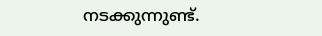നടക്കുന്നുണ്ട്.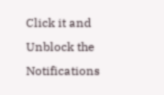Click it and Unblock the Notifications